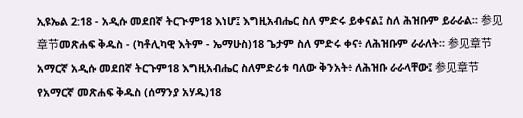ኢዩኤል 2:18 - አዲሱ መደበኛ ትርጒም18 እነሆ፤ እግዚአብሔር ስለ ምድሩ ይቀናል፤ ስለ ሕዝቡም ይራራል። 参见章节መጽሐፍ ቅዱስ - (ካቶሊካዊ እትም - ኤማሁስ)18 ጌታም ስለ ምድሩ ቀና፥ ለሕዝቡም ራራለት። 参见章节አማርኛ አዲሱ መደበኛ ትርጉም18 እግዚአብሔር ስለምድሪቱ ባለው ቅንአት፥ ለሕዝቡ ራራላቸው፤ 参见章节የአማርኛ መጽሐፍ ቅዱስ (ሰማንያ አሃዱ)18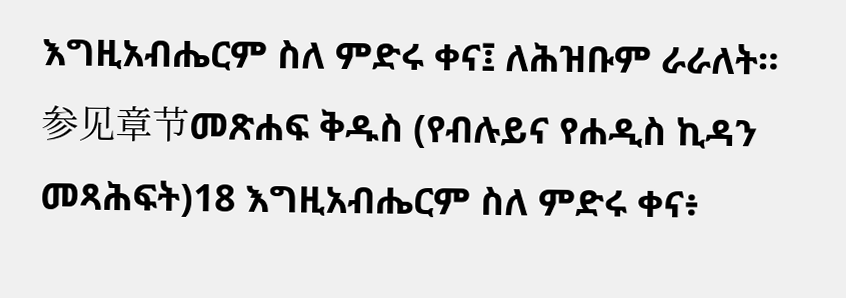እግዚአብሔርም ስለ ምድሩ ቀና፤ ለሕዝቡም ራራለት። 参见章节መጽሐፍ ቅዱስ (የብሉይና የሐዲስ ኪዳን መጻሕፍት)18 እግዚአብሔርም ስለ ምድሩ ቀና፥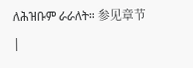ለሕዝቡም ራራለት። 参见章节 |